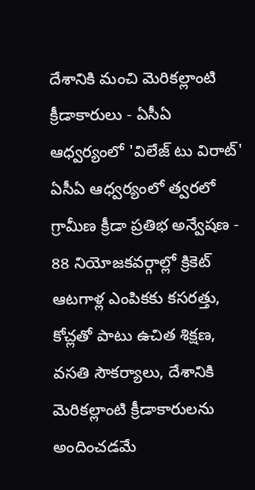దేశానికి మంచి మెరికల్లాంటి క్రీడాకారులు - ఏసీఏ ఆధ్వర్యంలో 'విలేజ్ టు విరాట్'
ఏసీఏ ఆధ్వర్యంలో త్వరలో గ్రామీణ క్రీడా ప్రతిభ అన్వేషణ - 88 నియోజకవర్గాల్లో క్రికెట్ ఆటగాళ్ల ఎంపికకు కసరత్తు, కోచ్లతో పాటు ఉచిత శిక్షణ, వసతి సౌకర్యాలు, దేశానికి మెరికల్లాంటి క్రీడాకారులను అందించడమే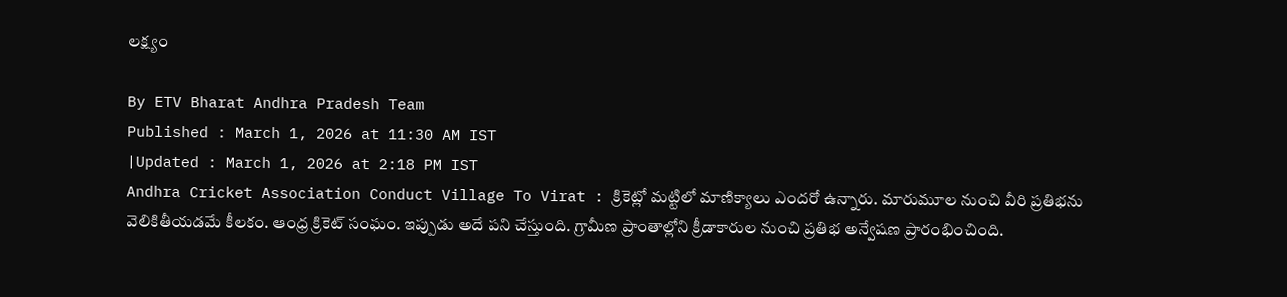లక్ష్యం

By ETV Bharat Andhra Pradesh Team
Published : March 1, 2026 at 11:30 AM IST
|Updated : March 1, 2026 at 2:18 PM IST
Andhra Cricket Association Conduct Village To Virat : క్రికెట్లో మట్టిలో మాణిక్యాలు ఎందరో ఉన్నారు. మారుమూల నుంచి వీరి ప్రతిభను వెలికితీయడమే కీలకం. ఆంధ్ర క్రికెట్ సంఘం. ఇప్పుడు అదే పని చేస్తుంది. గ్రామీణ ప్రాంతాల్లోని క్రీడాకారుల నుంచి ప్రతిభ అన్వేషణ ప్రారంభించింది.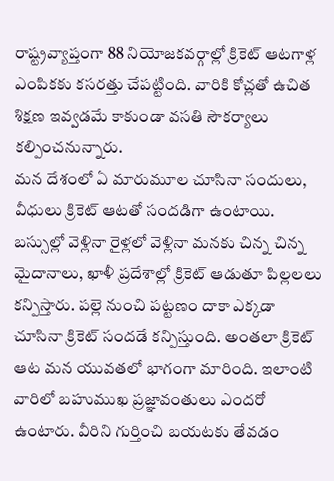రాష్ట్రవ్యాప్తంగా 88 నియోజకవర్గాల్లో క్రికెట్ ఆటగాళ్ల ఎంపికకు కసరత్తు చేపట్టింది. వారికి కోచ్లతో ఉచిత శిక్షణ ఇవ్వడమే కాకుండా వసతి సౌకర్యాలు కల్పించనున్నారు.
మన దేశంలో ఏ మారుమూల చూసినా సందులు, వీధులు క్రికెట్ ఆటతో సందడిగా ఉంటాయి. బస్సుల్లో వెళ్లినా రైళ్లలో వెళ్లినా మనకు చిన్న చిన్న మైదానాలు, ఖాళీ ప్రదేశాల్లో క్రికెట్ ఆడుతూ పిల్లలలు కన్పిస్తారు. పల్లె నుంచి పట్టణం దాకా ఎక్కడా చూసినా క్రికెట్ సందడే కన్పిస్తుంది. అంతలా క్రికెట్ ఆట మన యువతలో భాగంగా మారింది. ఇలాంటి వారిలో బహుముఖ ప్రజ్ఞావంతులు ఎందరో ఉంటారు. వీరిని గుర్తించి బయటకు తేవడం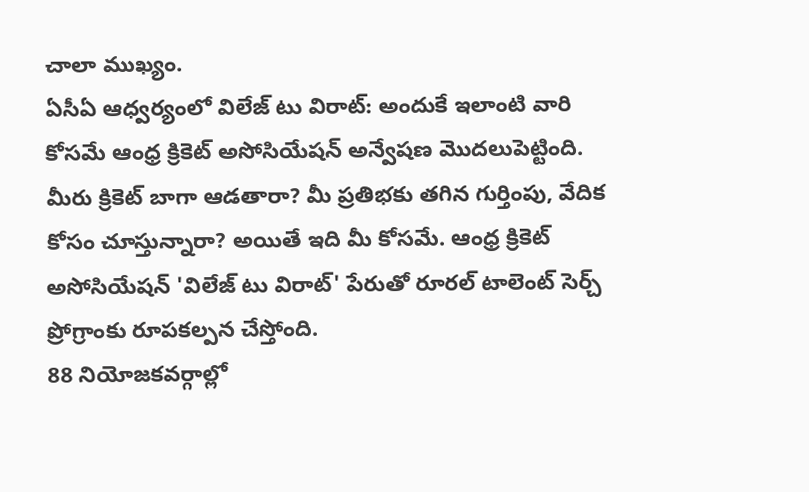చాలా ముఖ్యం.
ఏసీఏ ఆధ్వర్యంలో విలేజ్ టు విరాట్: అందుకే ఇలాంటి వారి కోసమే ఆంధ్ర క్రికెట్ అసోసియేషన్ అన్వేషణ మొదలుపెట్టింది. మీరు క్రికెట్ బాగా ఆడతారా? మీ ప్రతిభకు తగిన గుర్తింపు, వేదిక కోసం చూస్తున్నారా? అయితే ఇది మీ కోసమే. ఆంధ్ర క్రికెట్ అసోసియేషన్ 'విలేజ్ టు విరాట్' పేరుతో రూరల్ టాలెంట్ సెర్చ్ ప్రోగ్రాంకు రూపకల్పన చేస్తోంది.
88 నియోజకవర్గాల్లో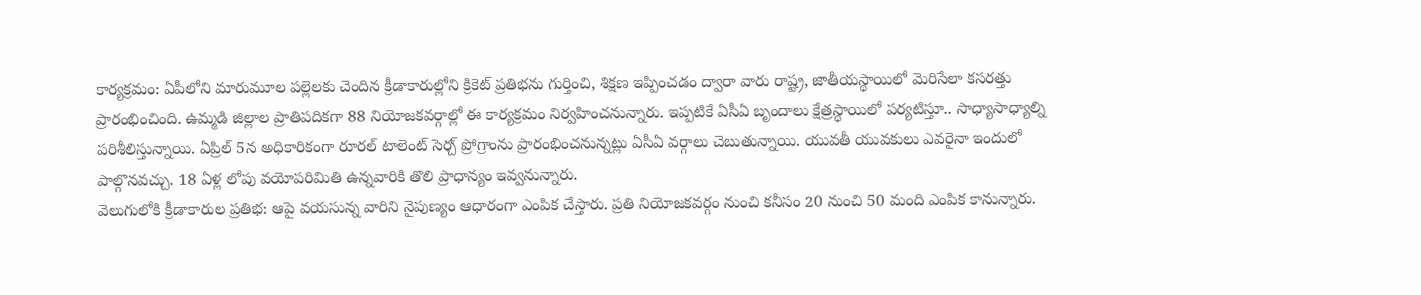కార్యక్రమం: ఏపీలోని మారుమూల పల్లెలకు చెందిన క్రీడాకారుల్లోని క్రికెట్ ప్రతిభను గుర్తించి, శిక్షణ ఇప్పించడం ద్వారా వారు రాష్ట్ర, జాతీయస్థాయిలో మెరిసేలా కసరత్తు ప్రారంభించింది. ఉమ్మడి జిల్లాల ప్రాతిపదికగా 88 నియోజకవర్గాల్లో ఈ కార్యక్రమం నిర్వహించనున్నారు. ఇప్పటికే ఏసీఏ బృందాలు క్షేత్రస్థాయిలో పర్యటిస్తూ.. సాధ్యాసాధ్యాల్ని పరిశీలిస్తున్నాయి. ఏప్రిల్ 5న అధికారికంగా రూరల్ టాలెంట్ సెర్చ్ ప్రోగ్రాంను ప్రారంభించనున్నట్లు ఏసీఏ వర్గాలు చెబుతున్నాయి. యువతీ యువకులు ఎవరైనా ఇందులో పాల్గొనవచ్చు. 18 ఏళ్ల లోపు వయోపరిమితి ఉన్నవారికి తొలి ప్రాధాన్యం ఇవ్వనున్నారు.
వెలుగులోకి క్రీడాకారుల ప్రతిభ: ఆపై వయసున్న వారిని నైపుణ్యం ఆధారంగా ఎంపిక చేస్తారు. ప్రతి నియోజకవర్గం నుంచి కనీసం 20 నుంచి 50 మంది ఎంపిక కానున్నారు.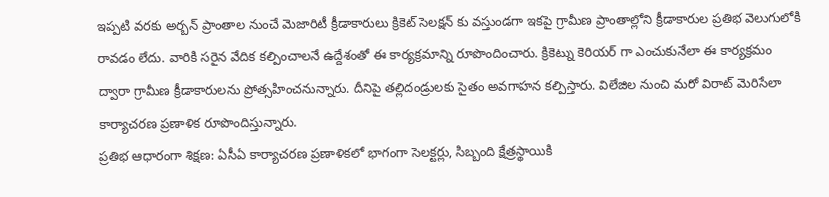ఇప్పటి వరకు అర్బన్ ప్రాంతాల నుంచే మెజారిటీ క్రీడాకారులు క్రికెట్ సెలక్షన్ కు వస్తుండగా ఇకపై గ్రామీణ ప్రాంతాల్లోని క్రీడాకారుల ప్రతిభ వెలుగులోకి రావడం లేదు. వారికి సరైన వేదిక కల్పించాలనే ఉద్దేశంతో ఈ కార్యక్రమాన్ని రూపొందించారు. క్రికెట్ను కెరియర్ గా ఎంచుకునేలా ఈ కార్యక్రమం ద్వారా గ్రామీణ క్రీడాకారులను ప్రోత్సహించనున్నారు. దీనిపై తల్లిదండ్రులకు సైతం అవగాహన కల్పిస్తారు. విలేజిల నుంచి మరో విరాట్ మెరిసేలా కార్యాచరణ ప్రణాళిక రూపొందిస్తున్నారు.
ప్రతిభ ఆధారంగా శిక్షణ: ఏసీఏ కార్యాచరణ ప్రణాళికలో భాగంగా సెలక్టర్లు, సిబ్బంది క్షేత్రస్థాయికి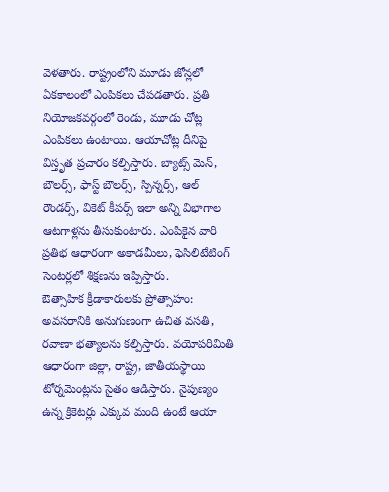వెళతారు. రాష్ట్రంలోని మూడు జోన్లలో ఏకకాలంలో ఎంపికలు చేపడతారు. ప్రతి నియోజకవర్గంలో రెండు, మూడు చోట్ల ఎంపికలు ఉంటాయి. ఆయాచోట్ల దీనిపై విస్తృత ప్రచారం కల్పిస్తారు. బ్యాట్స్ మెన్, బౌలర్స్, ఫాస్ట్ బౌలర్స్, స్పిన్నర్స్, ఆల్ రౌండర్స్, వికెట్ కీపర్స్ ఇలా అన్ని విభాగాల ఆటగాళ్లను తీసుకుంటారు. ఎంపికైన వారి ప్రతిభ ఆధారంగా అకాడమీలు, ఫెసిలిటేటింగ్ సెంటర్లలో శిక్షణను ఇప్పిస్తారు.
ఔత్సాహిక క్రీడాకారులకు ప్రోత్సాహం: అవసరానికి అనుగుణంగా ఉచిత వసతి, రవాణా భత్యాలను కల్పిస్తారు. వయోపరిమితి ఆధారంగా జిల్లా, రాష్ట్ర, జాతీయస్థాయి టోర్నమెంట్లను సైతం ఆడిస్తారు. నైపుణ్యం ఉన్న క్రికెటర్లు ఎక్కువ మంది ఉంటే ఆయా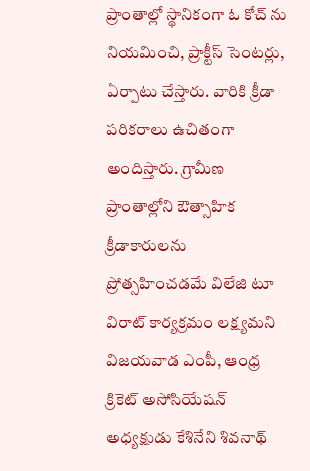ప్రాంతాల్లో స్థానికంగా ఓ కోచ్ ను నియమించి, ప్రాక్టీస్ సెంటర్లు, ఏర్పాటు చేస్తారు. వారికి క్రీడా పరికరాలు ఉచితంగా అందిస్తారు. గ్రామీణ ప్రాంతాల్లోని ఔత్సాహిక క్రీడాకారులను ప్రోత్సహించడమే విలేజి టూ విరాట్ కార్యక్రమం లక్ష్యమని విజయవాడ ఎంపీ, ఆంధ్ర క్రికెట్ అసోసియేషన్ అధ్యక్షుడు కేశినేని శివనాథ్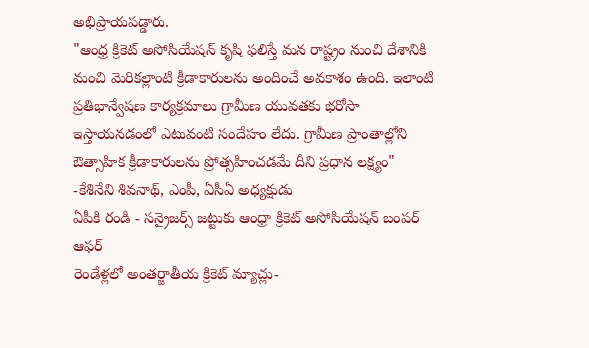అభిప్రాయపడ్డారు.
"ఆంధ్ర క్రికెట్ అసోసియేషన్ కృషి ఫలిస్తే మన రాష్ట్రం నుంచి దేశానికి మంచి మెరికల్లాంటి క్రీడాకారులను అందించే అవకాశం ఉంది. ఇలాంటి ప్రతిభాన్వేషణ కార్యక్రమాలు గ్రామీణ యువతకు భరోసా ఇస్తాయనడంలో ఎటువంటి సందేహం లేదు. గ్రామీణ ప్రాంతాల్లోని ఔత్సాహిక క్రీడాకారులను ప్రోత్సహించడమే దీని ప్రధాన లక్ష్యం" -కేశినేని శివనాథ్, ఎంపీ, ఏసీఏ అధ్యక్షుడు
ఏపీకి రండి - సన్రైజర్స్ జట్టుకు ఆంధ్రా క్రికెట్ అసోసియేషన్ బంపర్ ఆఫర్
రెండేళ్లలో అంతర్జాతీయ క్రికెట్ మ్యాచ్లు-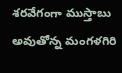శరవేగంగా ముస్తాబు అవుతోన్న మంగళగిరి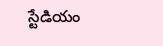స్టేడియం